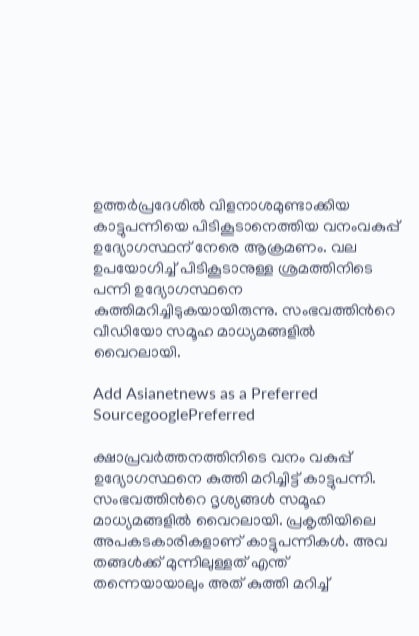ഉത്തർപ്രദേശിൽ വിളനാശമുണ്ടാക്കിയ കാട്ടുപന്നിയെ പിടികൂടാനെത്തിയ വനംവകുപ്പ് ഉദ്യോഗസ്ഥന് നേരെ ആക്രമണം. വല ഉപയോഗിച്ച് പിടികൂടാനുള്ള ശ്രമത്തിനിടെ പന്നി ഉദ്യോഗസ്ഥനെ കുത്തിമറിച്ചിടുകയായിരുന്നു. സംഭവത്തിന്‍റെ വീഡിയോ സമൂഹ മാധ്യമങ്ങളിൽ വൈറലായി.

Add Asianetnews as a Preferred SourcegooglePreferred

ക്ഷാപ്രവർത്തനത്തിനിടെ വനം വകുപ്പ് ഉദ്യോഗസ്ഥനെ കുത്തി മറിച്ചിട്ട് കാട്ടുപന്നി. സംഭവത്തിന്‍റെ ദൃശ്യങ്ങൾ സമൂഹ മാധ്യമങ്ങളിൽ വൈറലായി. പ്രകൃതിയിലെ അപകടകാരികളാണ് കാട്ടുപന്നികൾ. അവ തങ്ങൾക്ക് മുന്നിലുള്ളത് എന്ത് തന്നെയായാലും അത് കുത്തി മറിച്ച്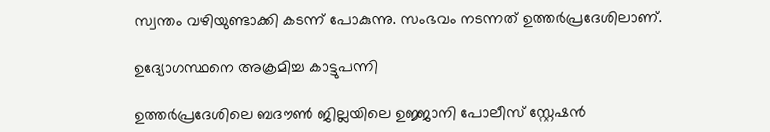സ്വന്തം വഴിയുണ്ടാക്കി കടന്ന് പോകുന്നു. സംഭവം നടന്നത് ഉത്തർപ്രദേശിലാണ്.

ഉദ്യോഗസ്ഥനെ അക്രമിച്ച കാട്ടുപന്നി

ഉത്തർപ്രദേശിലെ ബദൗൺ ജില്ലയിലെ ഉജ്ജാനി പോലീസ് സ്റ്റേഷൻ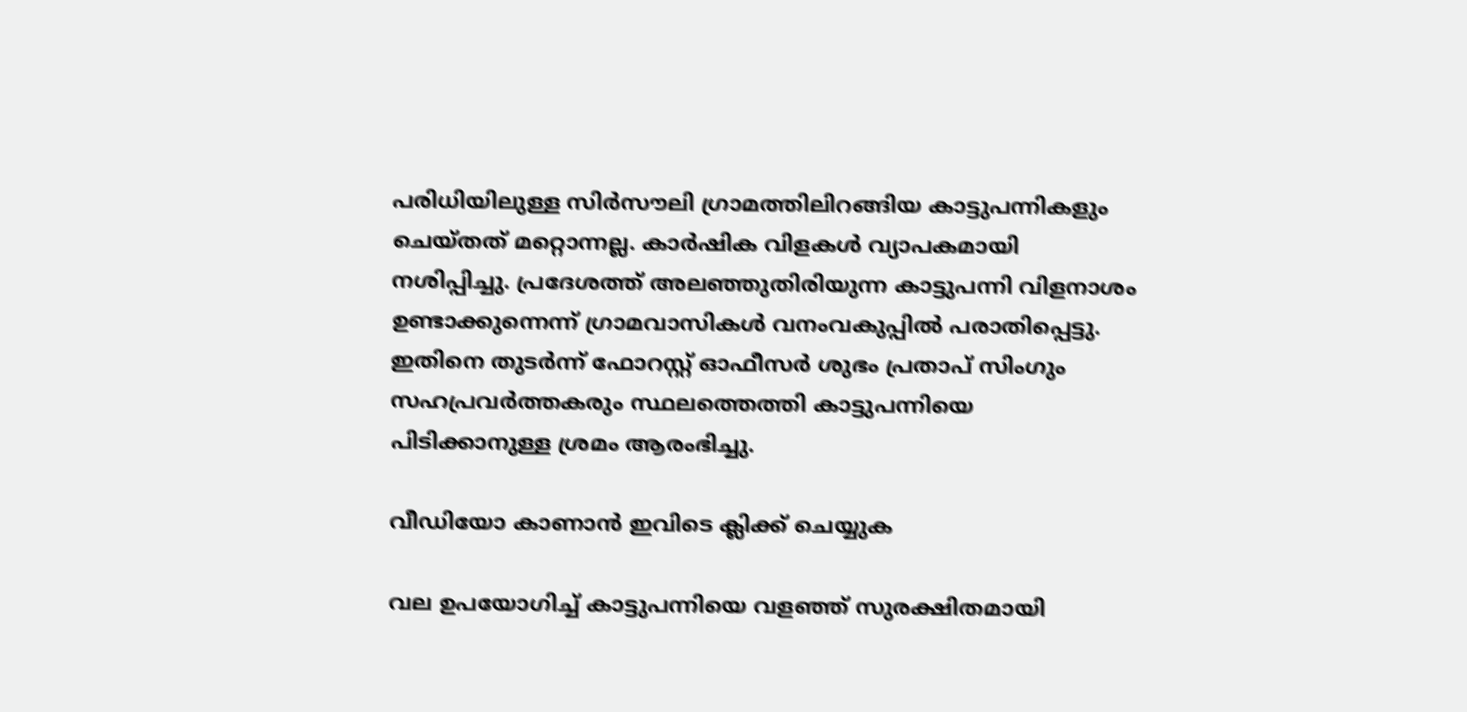പരിധിയിലുള്ള സിർസൗലി ഗ്രാമത്തിലിറങ്ങിയ കാട്ടുപന്നികളും ചെയ്തത് മറ്റൊന്നല്ല. ക‍ാർഷിക വിളകൾ വ്യാപകമായി നശിപ്പിച്ചു. പ്രദേശത്ത് അലഞ്ഞുതിരിയുന്ന കാട്ടുപന്നി വിളനാശം ഉണ്ടാക്കുന്നെന്ന് ഗ്രാമവാസികൾ വനംവകുപ്പിൽ പരാതിപ്പെട്ടു. ഇതിനെ തുടർന്ന് ഫോറസ്റ്റ് ഓഫീസർ ശുഭം പ്രതാപ് സിംഗും സഹപ്രവ‍ർത്തകരും സ്ഥലത്തെത്തി കാട്ടുപന്നിയെ പിടിക്കാനുള്ള ശ്രമം ആരംഭിച്ചു.

വീഡിയോ കാണാൻ ഇവിടെ ക്ലിക്ക് ചെയ്യുക

വല ഉപയോഗിച്ച് കാട്ടുപന്നിയെ വളഞ്ഞ് സുരക്ഷിതമായി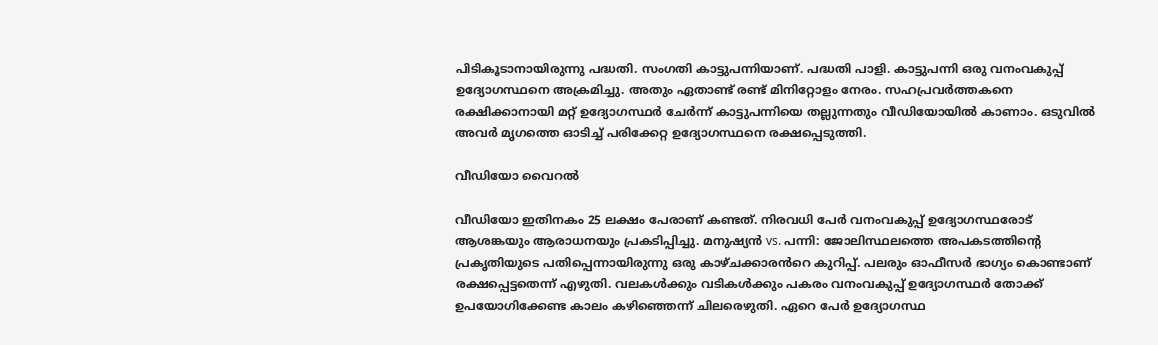പിടികൂടാനായിരുന്നു പദ്ധതി. സംഗതി കാട്ടുപന്നിയാണ്. പദ്ധതി പാളി. കാട്ടുപന്നി ഒരു വനംവകുപ്പ് ഉദ്യോഗസ്ഥനെ അക്രമിച്ചു. അതും ഏതാണ്ട് രണ്ട് മിനിറ്റോളം നേരം. സഹപ്രവ‍ർത്തകനെ രക്ഷിക്കാനായി മറ്റ് ഉദ്യോഗസ്ഥർ ചേർന്ന് കാട്ടുപന്നിയെ തല്ലുന്നതും വീഡിയോയിൽ കാണാം. ഒടുവിൽ അവർ മൃഗത്തെ ഓടിച്ച് പരിക്കേറ്റ ഉദ്യോഗസ്ഥനെ രക്ഷപ്പെടുത്തി.

വീഡിയോ വൈറൽ

വീഡിയോ ഇതിനകം 25 ലക്ഷം പേരാണ് കണ്ടത്. നിരവധി പേർ വനംവകുപ്പ് ഉദ്യോഗസ്ഥരോട് ആശങ്കയും ആരാധനയും പ്രകടിപ്പിച്ചു. മനുഷ്യൻ vs. പന്നി: ജോലിസ്ഥലത്തെ അപകടത്തിന്റെ പ്രകൃതിയുടെ പതിപ്പെന്നായിരുന്നു ഒരു കാഴ്ചക്കാരൻറെ കുറിപ്പ്. പലരും ഓഫീസർ ഭാഗ്യം കൊണ്ടാണ് രക്ഷപ്പെട്ടതെന്ന് എഴുതി. വലകൾക്കും വടികൾക്കും പകരം വനംവകുപ്പ് ഉദ്യോഗസ്ഥർ തോക്ക് ഉപയോഗിക്കേണ്ട കാലം കഴിഞ്ഞെന്ന് ചിലരെഴുതി. ഏറെ പേർ ഉദ്യോഗസ്ഥ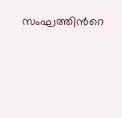സംഘത്തിന്‍റെ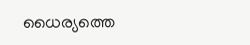ധൈര്യത്തെ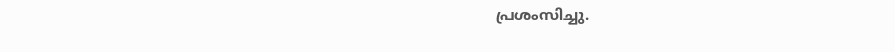പ്രശംസിച്ചു.